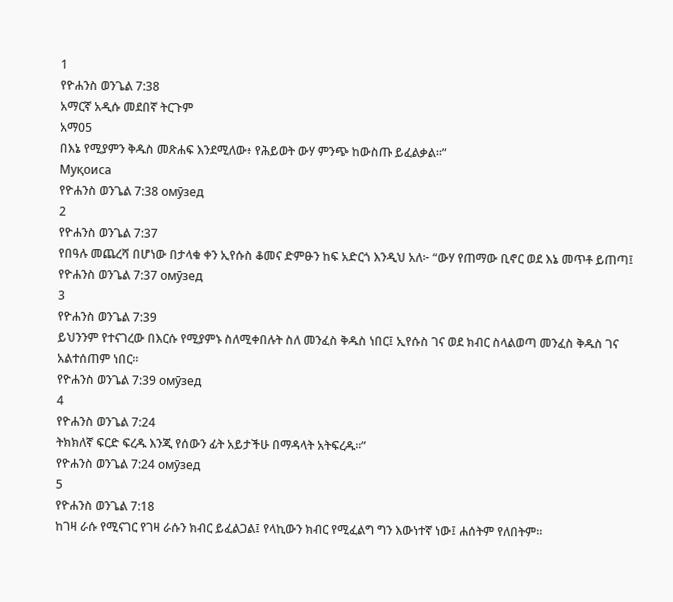1
የዮሐንስ ወንጌል 7:38
አማርኛ አዲሱ መደበኛ ትርጉም
አማ05
በእኔ የሚያምን ቅዱስ መጽሐፍ እንደሚለው፥ የሕይወት ውሃ ምንጭ ከውስጡ ይፈልቃል።”
Муқоиса
የዮሐንስ ወንጌል 7:38 омӯзед
2
የዮሐንስ ወንጌል 7:37
የበዓሉ መጨረሻ በሆነው በታላቁ ቀን ኢየሱስ ቆመና ድምፁን ከፍ አድርጎ እንዲህ አለ፦ “ውሃ የጠማው ቢኖር ወደ እኔ መጥቶ ይጠጣ፤
የዮሐንስ ወንጌል 7:37 омӯзед
3
የዮሐንስ ወንጌል 7:39
ይህንንም የተናገረው በእርሱ የሚያምኑ ስለሚቀበሉት ስለ መንፈስ ቅዱስ ነበር፤ ኢየሱስ ገና ወደ ክብር ስላልወጣ መንፈስ ቅዱስ ገና አልተሰጠም ነበር።
የዮሐንስ ወንጌል 7:39 омӯзед
4
የዮሐንስ ወንጌል 7:24
ትክክለኛ ፍርድ ፍረዱ እንጂ የሰውን ፊት አይታችሁ በማዳላት አትፍረዱ።”
የዮሐንስ ወንጌል 7:24 омӯзед
5
የዮሐንስ ወንጌል 7:18
ከገዛ ራሱ የሚናገር የገዛ ራሱን ክብር ይፈልጋል፤ የላኪውን ክብር የሚፈልግ ግን እውነተኛ ነው፤ ሐሰትም የለበትም።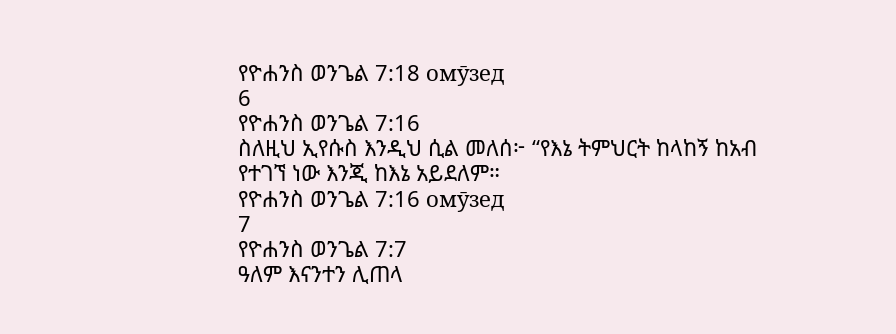የዮሐንስ ወንጌል 7:18 омӯзед
6
የዮሐንስ ወንጌል 7:16
ስለዚህ ኢየሱስ እንዲህ ሲል መለሰ፦ “የእኔ ትምህርት ከላከኝ ከአብ የተገኘ ነው እንጂ ከእኔ አይደለም።
የዮሐንስ ወንጌል 7:16 омӯзед
7
የዮሐንስ ወንጌል 7:7
ዓለም እናንተን ሊጠላ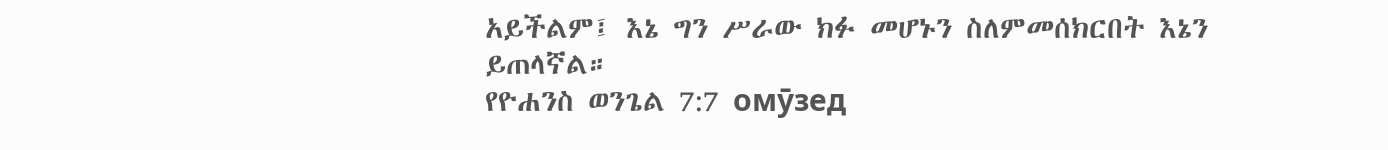አይችልም፤ እኔ ግን ሥራው ክፉ መሆኑን ስለምመሰክርበት እኔን ይጠላኛል።
የዮሐንስ ወንጌል 7:7 омӯзед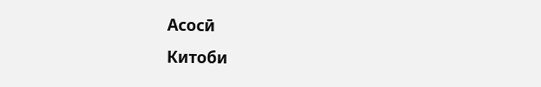Асосӣ
Китоби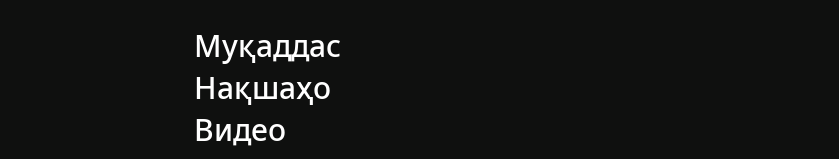Муқаддас
Нақшаҳо
Видео